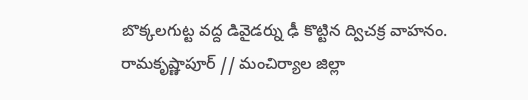బొక్కలగుట్ట వద్ద డివైడర్ను ఢీ కొట్టిన ద్విచక్ర వాహనం.
రామకృష్ణాపూర్ // మంచిర్యాల జిల్లా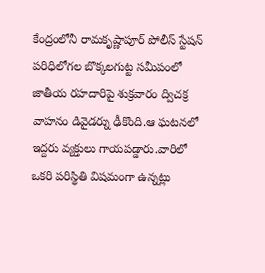కేంద్రంలోనీ రామకృష్ణాపూర్ పోలీస్ స్టేషన్ పరిధిలోగల బొక్కలగుట్ట సమీపంలో జాతీయ రహదారిపై శుక్రవారం ద్విచక్ర వాహనం డివైడర్ను ఢీకొంది.ఆ ఘటనలో ఇద్దరు వ్యక్తులు గాయపడ్డారు.వారిలో ఒకరి పరిస్థితి విషమంగా ఉన్నట్లు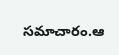సమాచారం.ఆ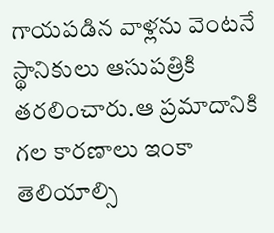గాయపడిన వాళ్లను వెంటనే స్థానికులు ఆసుపత్రికి తరలించారు.ఆ ప్రమాదానికి గల కారణాలు ఇంకా తెలియాల్సి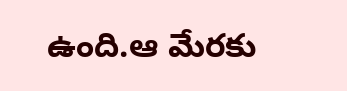ఉంది.ఆ మేరకు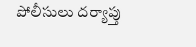పోలీసులు దర్యాప్తు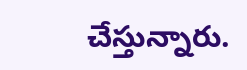చేస్తున్నారు.